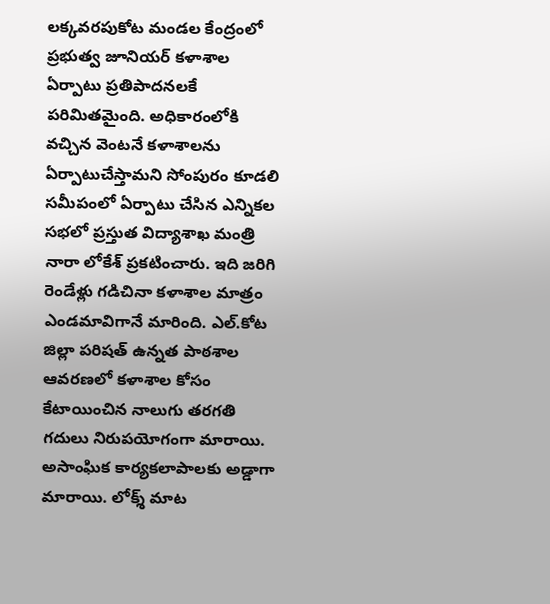లక్కవరపుకోట మండల కేంద్రంలో ప్రభుత్వ జూనియర్ కళాశాల ఏర్పాటు ప్రతిపాదనలకే పరిమితమైంది. అధికారంలోకి వచ్చిన వెంటనే కళాశాలను ఏర్పాటుచేస్తామని సోంపురం కూడలి సమీపంలో ఏర్పాటు చేసిన ఎన్నికల సభలో ప్రస్తుత విద్యాశాఖ మంత్రి నారా లోకేశ్ ప్రకటించారు. ఇది జరిగి రెండేళ్లు గడిచినా కళాశాల మాత్రం ఎండమావిగానే మారింది. ఎల్.కోట జిల్లా పరిషత్ ఉన్నత పాఠశాల ఆవరణలో కళాశాల కోసం కేటాయించిన నాలుగు తరగతి గదులు నిరుపయోగంగా మారాయి. అసాంఘిక కార్యకలాపాలకు అడ్డాగా మారాయి. లోక్శ్ మాట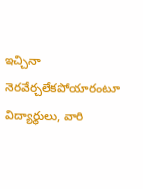ఇచ్చినా నెరవేర్చలేకపోయారంటూ విద్యార్థులు, వారి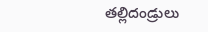తల్లిదండ్రులు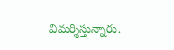విమర్శిస్తున్నారు.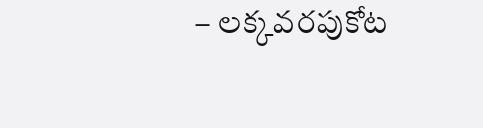– లక్కవరపుకోట